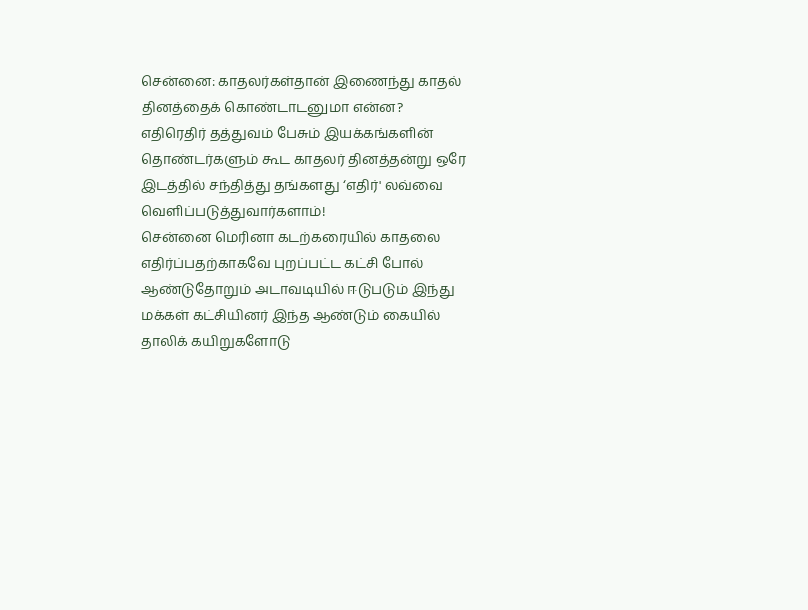சென்னை: காதலர்கள்தான் இணைந்து காதல் தினத்தைக் கொண்டாடனுமா என்ன? எதிரெதிர் தத்துவம் பேசும் இயக்கங்களின் தொண்டர்களும் கூட காதலர் தினத்தன்று ஒரே இடத்தில் சந்தித்து தங்களது ‘எதிர்' லவ்வை வெளிப்படுத்துவார்களாம்!
சென்னை மெரினா கடற்கரையில் காதலை எதிர்ப்பதற்காகவே புறப்பட்ட கட்சி போல் ஆண்டுதோறும் அடாவடியில் ஈடுபடும் இந்து மக்கள் கட்சியினர் இந்த ஆண்டும் கையில் தாலிக் கயிறுகளோடு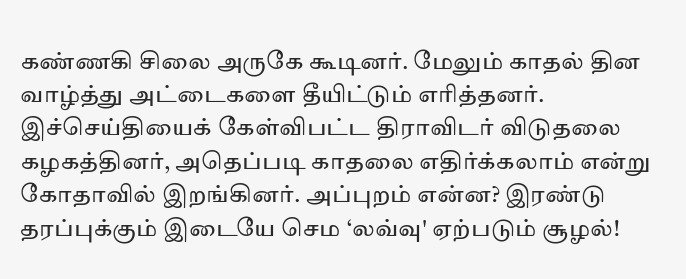கண்ணகி சிலை அருகே கூடினர். மேலும் காதல் தின வாழ்த்து அட்டைகளை தீயிட்டும் எரித்தனர்.
இச்செய்தியைக் கேள்விபட்ட திராவிடர் விடுதலை கழகத்தினர், அதெப்படி காதலை எதிர்க்கலாம் என்று கோதாவில் இறங்கினர். அப்புறம் என்ன? இரண்டு தரப்புக்கும் இடையே செம ‘லவ்வு' ஏற்படும் சூழல்!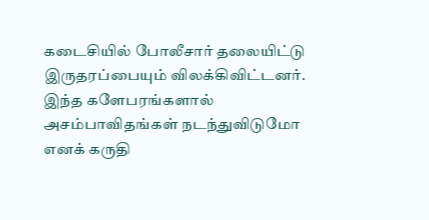கடைசியில் போலீசார் தலையிட்டு இருதரப்பையும் விலக்கிவிட்டனர்.
இந்த களேபரங்களால் அசம்பாவிதங்கள் நடந்துவிடுமோ எனக் கருதி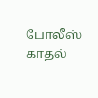போலீஸ் காதல்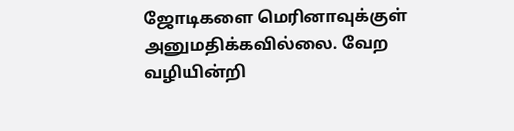ஜோடிகளை மெரினாவுக்குள் அனுமதிக்கவில்லை. வேற வழியின்றி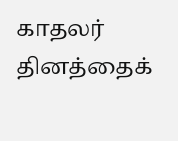காதலர் தினத்தைக்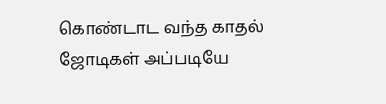கொண்டாட வந்த காதல் ஜோடிகள் அப்படியே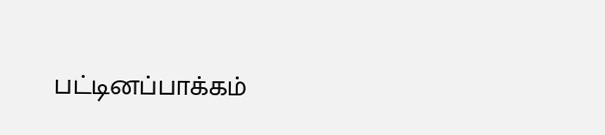பட்டினப்பாக்கம்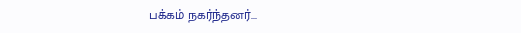பக்கம் நகர்ந்தனர்...